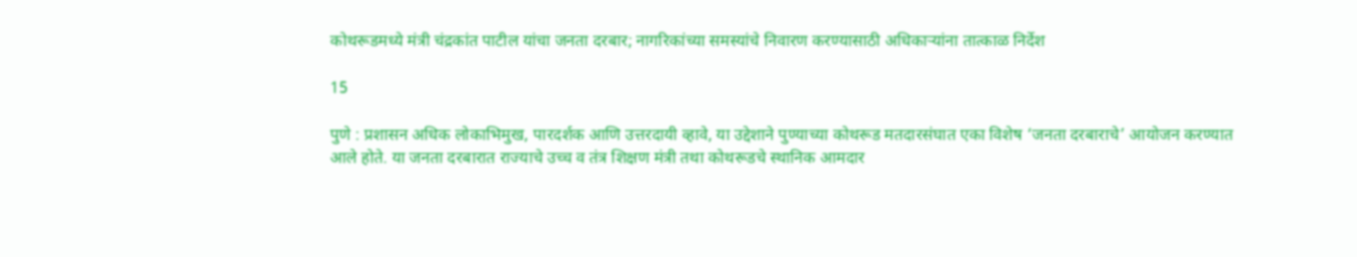कोथरूडमध्ये मंत्री चंद्रकांत पाटील यांचा जनता दरबार; नागरिकांच्या समस्यांचे निवारण करण्यासाठी अधिकाऱ्यांना तात्काळ निर्देश

15

पुणे : प्रशासन अधिक लोकाभिमुख, पारदर्शक आणि उत्तरदायी व्हावे, या उद्देशाने पुण्याच्या कोथरूड मतदारसंघात एका विशेष ‘जनता दरबाराचे’ आयोजन करण्यात आले होते. या जनता दरबारात राज्याचे उच्च व तंत्र शिक्षण मंत्री तथा कोथरूडचे स्थानिक आमदार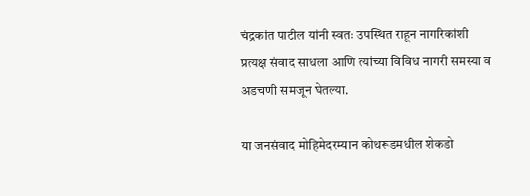चंद्रकांत पाटील यांनी स्वतः उपस्थित राहून नागरिकांशी प्रत्यक्ष संवाद साधला आणि त्यांच्या विविध नागरी समस्या व अडचणी समजून घेतल्या.

या जनसंवाद मोहिमेदरम्यान कोथरूडमधील शेकडो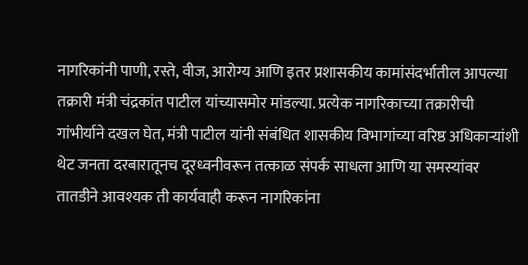नागरिकांनी पाणी, रस्ते, वीज, आरोग्य आणि इतर प्रशासकीय कामांसंदर्भातील आपल्या तक्रारी मंत्री चंद्रकांत पाटील यांच्यासमोर मांडल्या. प्रत्येक नागरिकाच्या तक्रारीची गांभीर्याने दखल घेत, मंत्री पाटील यांनी संबंधित शासकीय विभागांच्या वरिष्ठ अधिकाऱ्यांशी थेट जनता दरबारातूनच दूरध्वनीवरून तत्काळ संपर्क साधला आणि या समस्यांवर तातडीने आवश्यक ती कार्यवाही करून नागरिकांना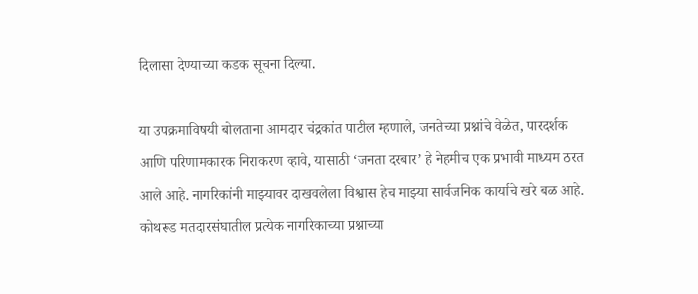दिलासा देण्याच्या कडक सूचना दिल्या.

या उपक्रमाविषयी बोलताना आमदार चंद्रकांत पाटील म्हणाले, जनतेच्या प्रश्नांचे वेळेत, पारदर्शक आणि परिणामकारक निराकरण व्हावे, यासाठी ‘जनता दरबार’ हे नेहमीच एक प्रभावी माध्यम ठरत आले आहे. नागरिकांनी माझ्यावर दाखवलेला विश्वास हेच माझ्या सार्वजनिक कार्याचे खरे बळ आहे. कोथरूड मतदारसंघातील प्रत्येक नागरिकाच्या प्रश्नाच्या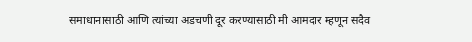समाधानासाठी आणि त्यांच्या अडचणी दूर करण्यासाठी मी आमदार म्हणून सदैव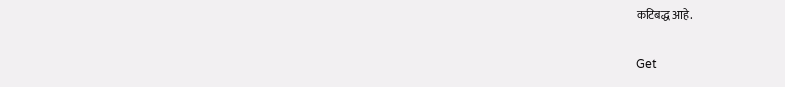कटिबद्ध आहे.

Get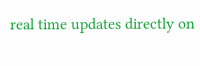real time updates directly on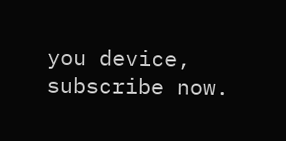you device, subscribe now.